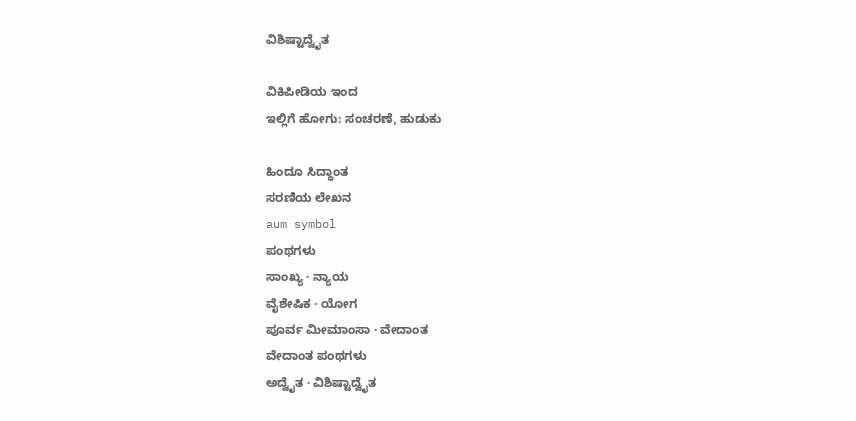ವಿಶಿಷ್ಟಾದ್ವೈತ

ವಿಕಿಪೀಡಿಯ ಇಂದ
ಇಲ್ಲಿಗೆ ಹೋಗು: ಸಂಚರಣೆ, ಹುಡುಕು

ಹಿಂದೂ ಸಿದ್ಧಾಂತ
ಸರಣಿಯ ಲೇಖನ
aum symbol
ಪಂಥಗಳು
ಸಾಂಖ್ಯ · ನ್ಯಾಯ
ವೈಶೇಷಿಕ · ಯೋಗ
ಪೂರ್ವ ಮೀಮಾಂಸಾ · ವೇದಾಂತ
ವೇದಾಂತ ಪಂಥಗಳು
ಅದ್ವೈತ · ವಿಶಿಷ್ಟಾದ್ವೈತ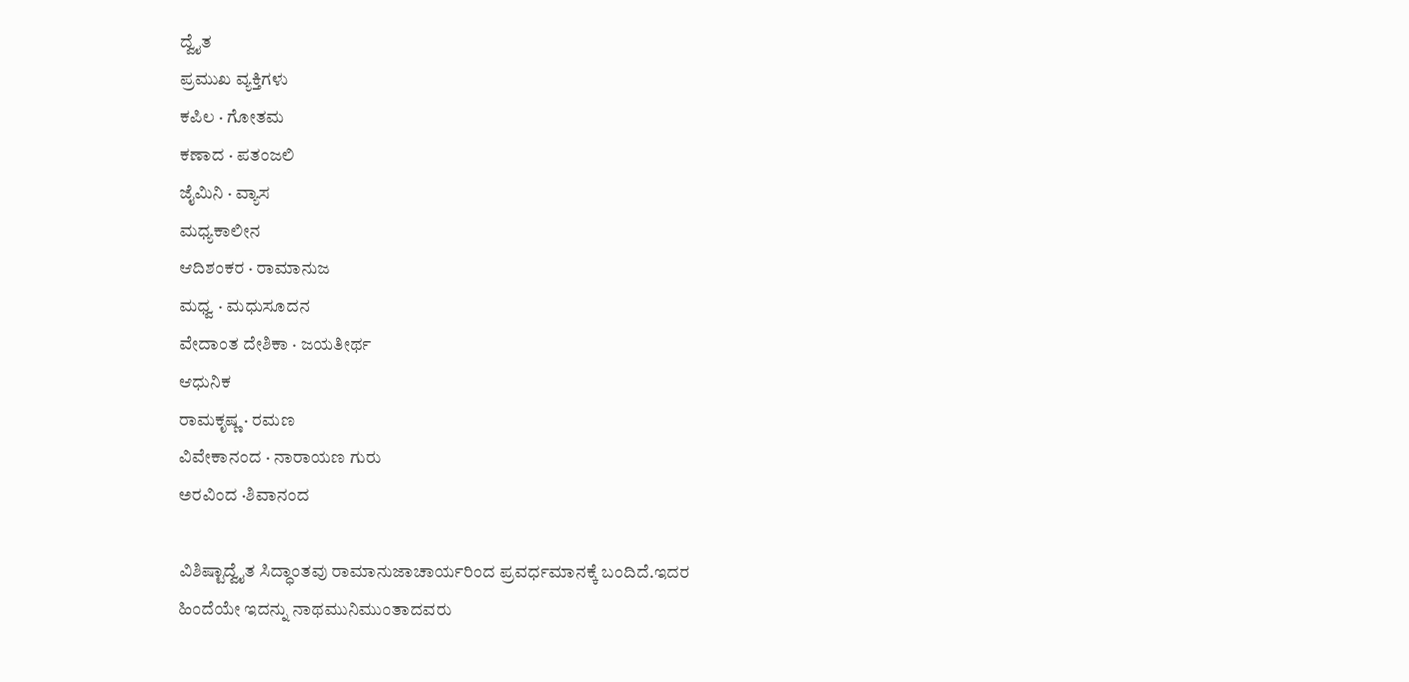ದ್ವೈತ
ಪ್ರಮುಖ ವ್ಯಕ್ತಿಗಳು
ಕಪಿಲ · ಗೋತಮ
ಕಣಾದ · ಪತಂಜಲಿ
ಜೈಮಿನಿ · ವ್ಯಾಸ
ಮಧ್ಯಕಾಲೀನ
ಆದಿಶಂಕರ · ರಾಮಾನುಜ
ಮಧ್ವ · ಮಧುಸೂದನ
ವೇದಾಂತ ದೇಶಿಕಾ · ಜಯತೀರ್ಥ
ಆಧುನಿಕ
ರಾಮಕೃಷ್ಣ · ರಮಣ
ವಿವೇಕಾನಂದ · ನಾರಾಯಣ ಗುರು
ಅರವಿಂದ ·ಶಿವಾನಂದ

ವಿಶಿಷ್ಟಾದ್ವೈತ ಸಿದ್ಧಾಂತವು ರಾಮಾನುಜಾಚಾರ್ಯರಿಂದ ಪ್ರವರ್ಧಮಾನಕ್ಕೆ ಬಂದಿದೆ.ಇದರ ಹಿಂದೆಯೇ ಇದನ್ನು ನಾಥಮುನಿಮುಂತಾದವರು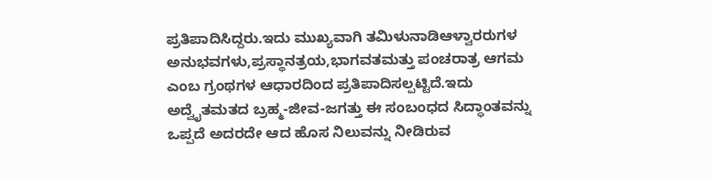ಪ್ರತಿಪಾದಿಸಿದ್ದರು.ಇದು ಮುಖ್ಯವಾಗಿ ತಮಿಳುನಾಡಿಆಳ್ವಾರರುಗಳ ಅನುಭವಗಳು,ಪ್ರಸ್ಥಾನತ್ರಯ,ಭಾಗವತಮತ್ತು ಪಂಚರಾತ್ರ ಆಗಮ ಎಂಬ ಗ್ರಂಥಗಳ ಆಧಾರದಿಂದ ಪ್ರತಿಪಾದಿಸಲ್ಪಟ್ಟಿದೆ.ಇದು ಅದ್ವೈತಮತದ ಬ್ರಹ್ಮ-ಜೀವ-ಜಗತ್ತು ಈ ಸಂಬಂಧದ ಸಿದ್ಧಾಂತವನ್ನು ಒಪ್ಪದೆ ಅದರದೇ ಆದ ಹೊಸ ನಿಲುವನ್ನು ನೀಡಿರುವ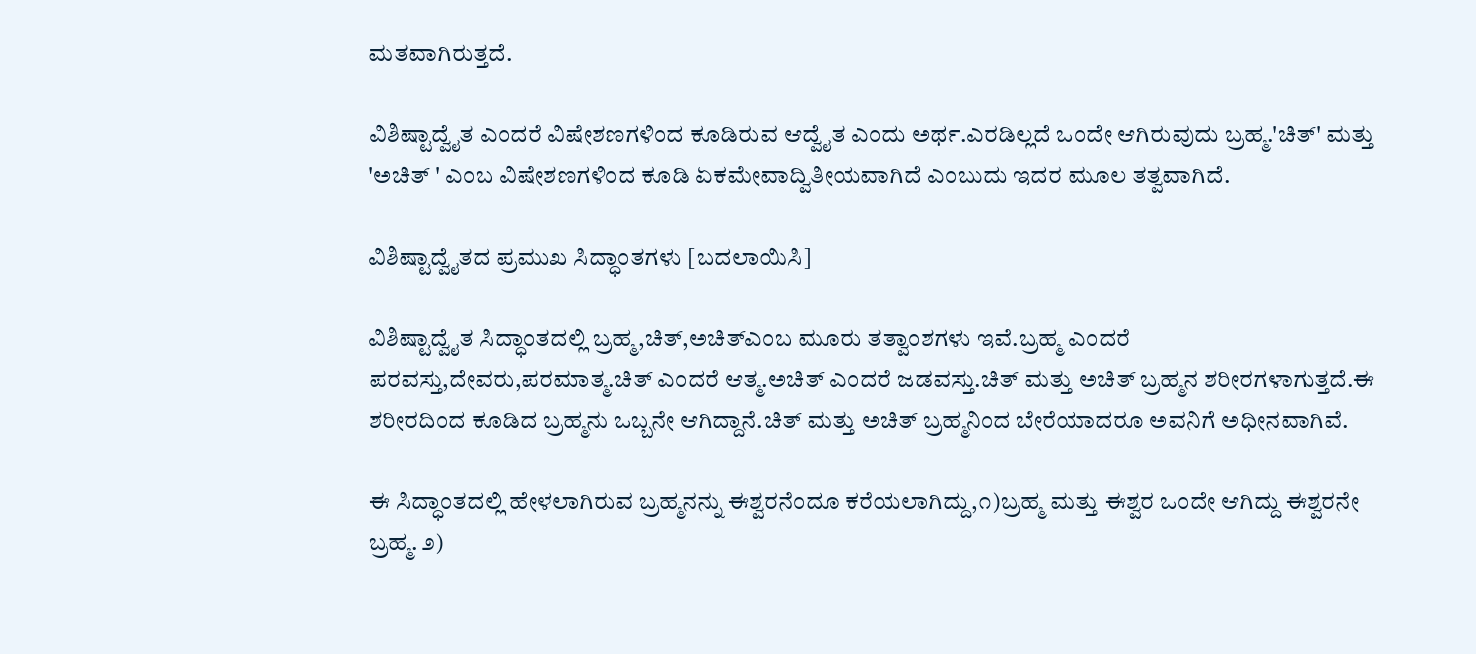ಮತವಾಗಿರುತ್ತದೆ.

ವಿಶಿಷ್ಟಾದ್ವೈತ ಎಂದರೆ ವಿಷೇಶಣಗಳಿಂದ ಕೂಡಿರುವ ಆದ್ವೈತ ಎಂದು ಅರ್ಥ.ಎರಡಿಲ್ಲದೆ ಒಂದೇ ಆಗಿರುವುದು ಬ್ರಹ್ಮ.'ಚಿತ್' ಮತ್ತು 'ಅಚಿತ್ ' ಎಂಬ ವಿಷೇಶಣಗಳಿಂದ ಕೂಡಿ ಏಕಮೇವಾದ್ವಿತೀಯವಾಗಿದೆ ಎಂಬುದು ಇದರ ಮೂಲ ತತ್ವವಾಗಿದೆ.

ವಿಶಿಷ್ಟಾದ್ವೈತದ ಪ್ರಮುಖ ಸಿದ್ಧಾಂತಗಳು [ಬದಲಾಯಿಸಿ]

ವಿಶಿಷ್ಟಾದ್ವೈತ ಸಿದ್ಧಾಂತದಲ್ಲಿ ಬ್ರಹ್ಮ,ಚಿತ್,ಅಚಿತ್ಎಂಬ ಮೂರು ತತ್ವಾಂಶಗಳು ಇವೆ.ಬ್ರಹ್ಮ ಎಂದರೆ ಪರವಸ್ತು,ದೇವರು,ಪರಮಾತ್ಮ.ಚಿತ್ ಎಂದರೆ ಆತ್ಮ.ಅಚಿತ್ ಎಂದರೆ ಜಡವಸ್ತು.ಚಿತ್ ಮತ್ತು ಅಚಿತ್ ಬ್ರಹ್ಮನ ಶರೀರಗಳಾಗುತ್ತದೆ.ಈ ಶರೀರದಿಂದ ಕೂಡಿದ ಬ್ರಹ್ಮನು ಒಬ್ಬನೇ ಆಗಿದ್ದಾನೆ.ಚಿತ್ ಮತ್ತು ಅಚಿತ್ ಬ್ರಹ್ಮನಿಂದ ಬೇರೆಯಾದರೂ ಅವನಿಗೆ ಅಧೀನವಾಗಿವೆ.

ಈ ಸಿದ್ಧಾಂತದಲ್ಲಿ ಹೇಳಲಾಗಿರುವ ಬ್ರಹ್ಮನನ್ನು ಈಶ್ವರನೆಂದೂ ಕರೆಯಲಾಗಿದ್ದು,೧)ಬ್ರಹ್ಮ ಮತ್ತು ಈಶ್ವರ ಒಂದೇ ಆಗಿದ್ದು ಈಶ್ವರನೇ ಬ್ರಹ್ಮ. ೨)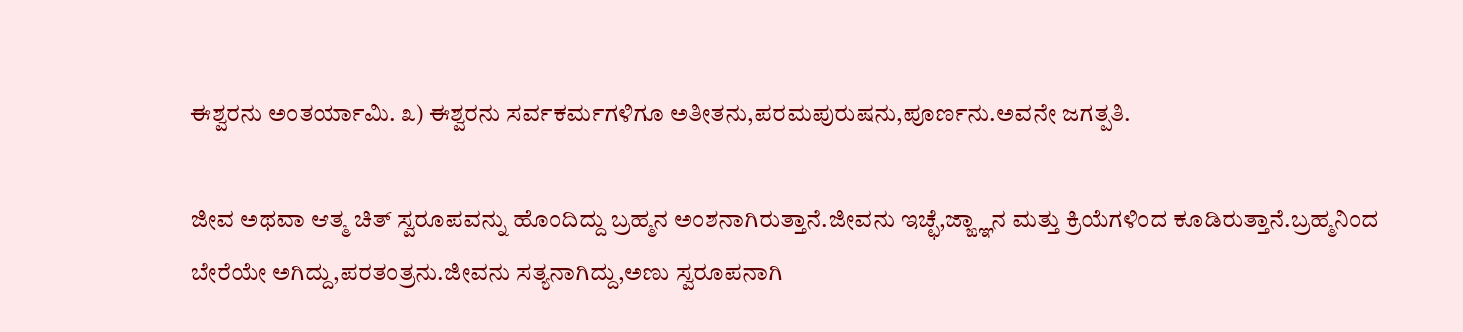ಈಶ್ವರನು ಅಂತರ್ಯಾಮಿ. ೩) ಈಶ್ವರನು ಸರ್ವಕರ್ಮಗಳಿಗೂ ಅತೀತನು,ಪರಮಪುರುಷನು,ಪೂರ್ಣನು.ಅವನೇ ಜಗತ್ಪತಿ.

ಜೀವ ಅಥವಾ ಆತ್ಮ ಚಿತ್ ಸ್ವರೂಪವನ್ನು ಹೊಂದಿದ್ದು ಬ್ರಹ್ಮನ ಅಂಶನಾಗಿರುತ್ತಾನೆ.ಜೀವನು ಇಚ್ಛೆ,ಜ್ಙ್ಞಾನ ಮತ್ತು ಕ್ರಿಯೆಗಳಿಂದ ಕೂಡಿರುತ್ತಾನೆ.ಬ್ರಹ್ಮನಿಂದ ಬೇರೆಯೇ ಅಗಿದ್ದು,ಪರತಂತ್ರನು.ಜೀವನು ಸತ್ಯನಾಗಿದ್ದು,ಅಣು ಸ್ವರೂಪನಾಗಿ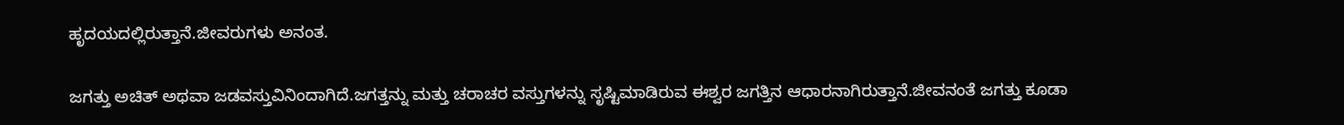ಹೃದಯದಲ್ಲಿರುತ್ತಾನೆ.ಜೀವರುಗಳು ಅನಂತ.

ಜಗತ್ತು ಅಚಿತ್ ಅಥವಾ ಜಡವಸ್ತುವಿನಿಂದಾಗಿದೆ.ಜಗತ್ತನ್ನು ಮತ್ತು ಚರಾಚರ ವಸ್ತುಗಳನ್ನು ಸೃಷ್ಟಿಮಾಡಿರುವ ಈಶ್ವರ ಜಗತ್ತಿನ ಆಧಾರನಾಗಿರುತ್ತಾನೆ.ಜೀವನಂತೆ ಜಗತ್ತು ಕೂಡಾ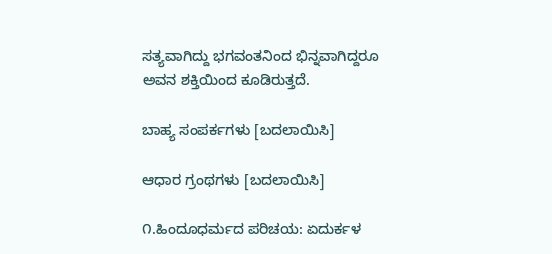ಸತ್ಯವಾಗಿದ್ದು ಭಗವಂತನಿಂದ ಭಿನ್ನವಾಗಿದ್ದರೂ ಅವನ ಶಕ್ತಿಯಿಂದ ಕೂಡಿರುತ್ತದೆ.

ಬಾಹ್ಯ ಸಂಪರ್ಕಗಳು [ಬದಲಾಯಿಸಿ]

ಆಧಾರ ಗ್ರಂಥಗಳು [ಬದಲಾಯಿಸಿ]

೧.ಹಿಂದೂಧರ್ಮದ ಪರಿಚಯ: ಏದುರ್ಕಳ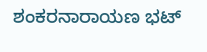ಶಂಕರನಾರಾಯಣ ಭಟ್